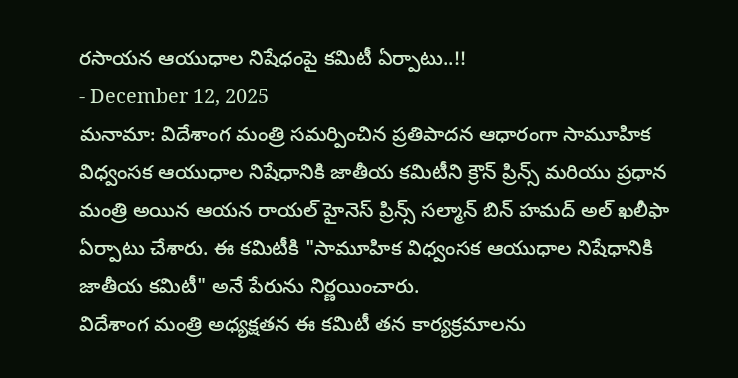రసాయన ఆయుధాల నిషేధంపై కమిటీ ఏర్పాటు..!!
- December 12, 2025
మనామా: విదేశాంగ మంత్రి సమర్పించిన ప్రతిపాదన ఆధారంగా సామూహిక విధ్వంసక ఆయుధాల నిషేధానికి జాతీయ కమిటీని క్రౌన్ ప్రిన్స్ మరియు ప్రధాన మంత్రి అయిన ఆయన రాయల్ హైనెస్ ప్రిన్స్ సల్మాన్ బిన్ హమద్ అల్ ఖలీఫా ఏర్పాటు చేశారు. ఈ కమిటీకి "సామూహిక విధ్వంసక ఆయుధాల నిషేధానికి జాతీయ కమిటీ" అనే పేరును నిర్ణయించారు.
విదేశాంగ మంత్రి అధ్యక్షతన ఈ కమిటీ తన కార్యక్రమాలను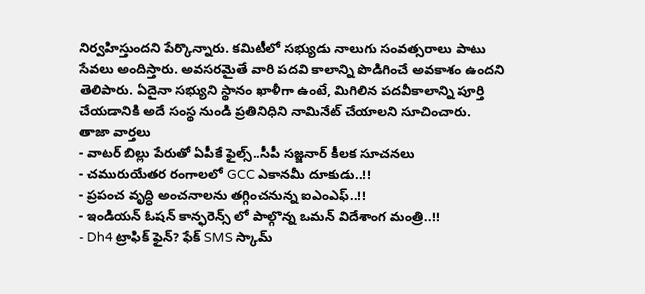నిర్వహిస్తుందని పేర్కొన్నారు. కమిటీలో సభ్యుడు నాలుగు సంవత్సరాలు పాటు సేవలు అందిస్తారు. అవసరమైతే వారి పదవి కాలాన్ని పొడిగించే అవకాశం ఉందని తెలిపారు. ఏదైనా సభ్యుని స్థానం ఖాళీగా ఉంటే, మిగిలిన పదవీకాలాన్ని పూర్తి చేయడానికి అదే సంస్థ నుండి ప్రతినిధిని నామినేట్ చేయాలని సూచించారు.
తాజా వార్తలు
- వాటర్ బిల్లు పేరుతో ఏపీకే ఫైల్స్..సీపీ సజ్జనార్ కీలక సూచనలు
- చమురుయేతర రంగాలలో GCC ఎకానమీ దూకుడు..!!
- ప్రపంచ వృద్ధి అంచనాలను తగ్గించనున్న ఐఎంఎఫ్..!!
- ఇండియన్ ఓషన్ కాన్ఫరెన్స్ లో పాల్గొన్న ఒమన్ విదేశాంగ మంత్రి..!!
- Dh4 ట్రాఫిక్ ఫైన్? ఫేక్ SMS స్కామ్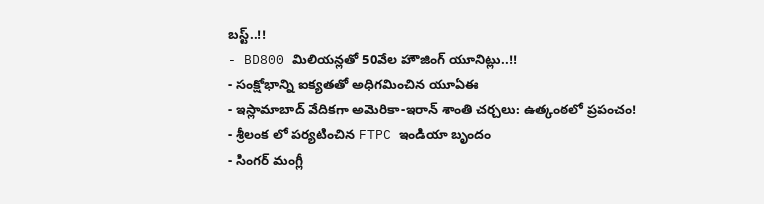బస్ట్..!!
- BD800 మిలియన్లతో 50వేల హౌజింగ్ యూనిట్లు..!!
- సంక్షోభాన్ని ఐక్యతతో అధిగమించిన యూఏఈ
- ఇస్లామాబాద్ వేదికగా అమెరికా-ఇరాన్ శాంతి చర్చలు: ఉత్కంఠలో ప్రపంచం!
- శ్రీలంక లో పర్యటించిన FTPC ఇండియా బృందం
- సింగర్ మంగ్లీ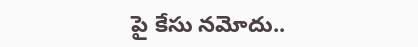పై కేసు నమోదు..